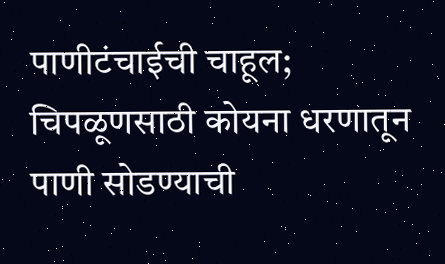पाणीटंचाईची चाहूल; चिपळूणसाठी कोयना धरणातून पाणी सोडण्याची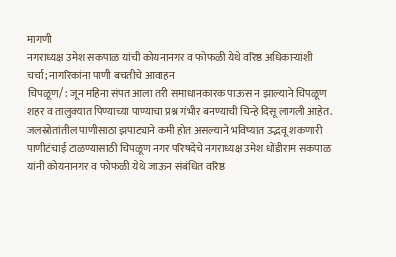मागणी
नगराध्यक्ष उमेश सकपाळ यांची कोयनानगर व फोफळी येथे वरिष्ठ अधिकाऱ्यांशी चर्चा; नागरिकांना पाणी बचतीचे आवाहन
चिपळूण/ : जून महिना संपत आला तरी समाधानकारक पाऊस न झाल्याने चिपळूण शहर व तालुक्यात पिण्याच्या पाण्याचा प्रश्न गंभीर बनण्याची चिन्हे दिसू लागली आहेत. जलस्रोतांतील पाणीसाठा झपाट्याने कमी होत असल्याने भविष्यात उद्भवू शकणारी पाणीटंचाई टाळण्यासाठी चिपळूण नगर परिषदेचे नगराध्यक्ष उमेश धोंडीराम सकपाळ यांनी कोयनानगर व फोफळी येथे जाऊन संबंधित वरिष्ठ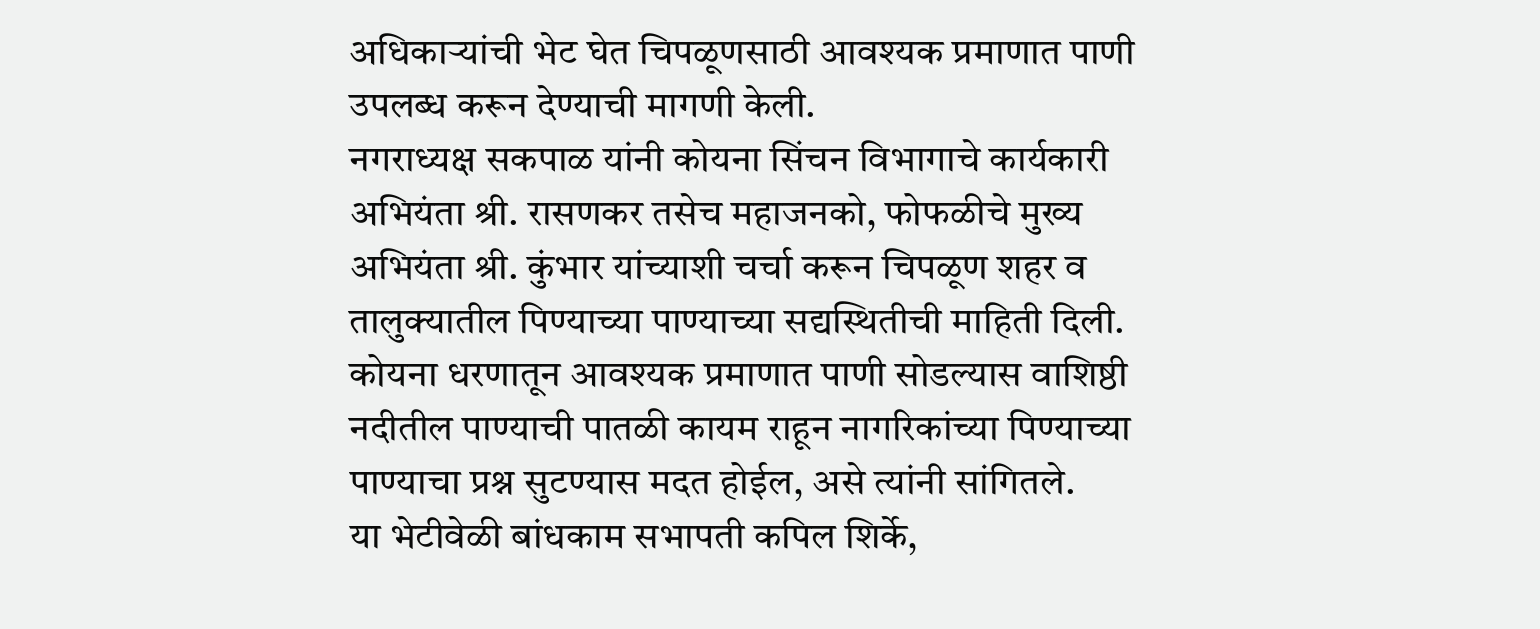अधिकाऱ्यांची भेट घेत चिपळूणसाठी आवश्यक प्रमाणात पाणी उपलब्ध करून देण्याची मागणी केली.
नगराध्यक्ष सकपाळ यांनी कोयना सिंचन विभागाचे कार्यकारी अभियंता श्री. रासणकर तसेच महाजनको, फोफळीचे मुख्य अभियंता श्री. कुंभार यांच्याशी चर्चा करून चिपळूण शहर व तालुक्यातील पिण्याच्या पाण्याच्या सद्यस्थितीची माहिती दिली. कोयना धरणातून आवश्यक प्रमाणात पाणी सोडल्यास वाशिष्ठी नदीतील पाण्याची पातळी कायम राहून नागरिकांच्या पिण्याच्या पाण्याचा प्रश्न सुटण्यास मदत होईल, असे त्यांनी सांगितले.
या भेटीवेळी बांधकाम सभापती कपिल शिर्के,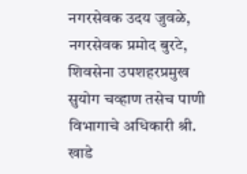नगरसेवक उदय जुवळे, नगरसेवक प्रमोद बुरटे, शिवसेना उपशहरप्रमुख सुयोग चव्हाण तसेच पाणी विभागाचे अधिकारी श्री. खाडे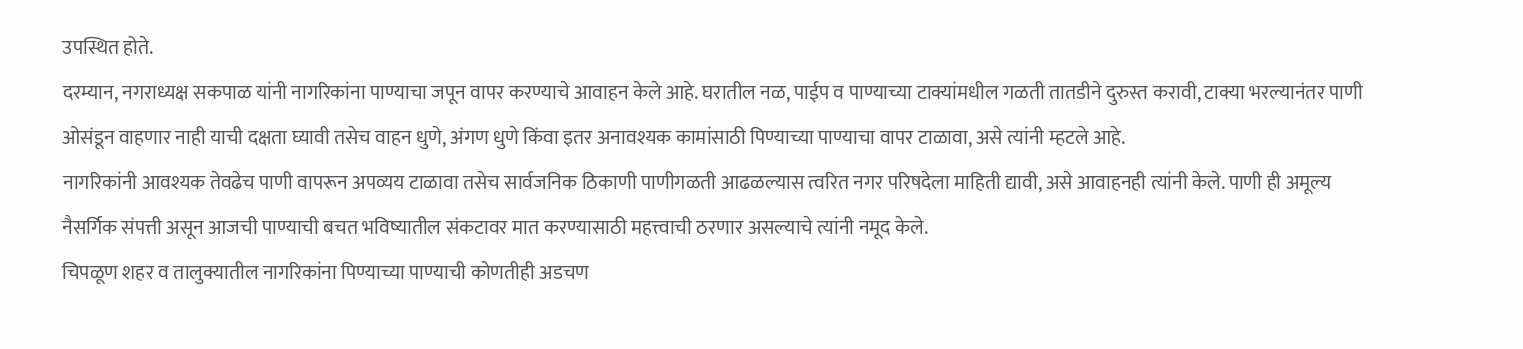उपस्थित होते.
दरम्यान, नगराध्यक्ष सकपाळ यांनी नागरिकांना पाण्याचा जपून वापर करण्याचे आवाहन केले आहे. घरातील नळ, पाईप व पाण्याच्या टाक्यांमधील गळती तातडीने दुरुस्त करावी, टाक्या भरल्यानंतर पाणी ओसंडून वाहणार नाही याची दक्षता घ्यावी तसेच वाहन धुणे, अंगण धुणे किंवा इतर अनावश्यक कामांसाठी पिण्याच्या पाण्याचा वापर टाळावा, असे त्यांनी म्हटले आहे.
नागरिकांनी आवश्यक तेवढेच पाणी वापरून अपव्यय टाळावा तसेच सार्वजनिक ठिकाणी पाणीगळती आढळल्यास त्वरित नगर परिषदेला माहिती द्यावी, असे आवाहनही त्यांनी केले. पाणी ही अमूल्य नैसर्गिक संपत्ती असून आजची पाण्याची बचत भविष्यातील संकटावर मात करण्यासाठी महत्त्वाची ठरणार असल्याचे त्यांनी नमूद केले.
चिपळूण शहर व तालुक्यातील नागरिकांना पिण्याच्या पाण्याची कोणतीही अडचण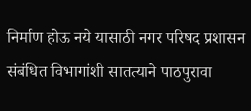निर्माण होऊ नये यासाठी नगर परिषद प्रशासन संबंधित विभागांशी सातत्याने पाठपुरावा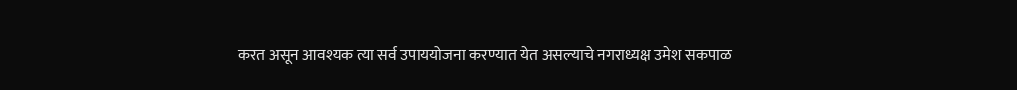करत असून आवश्यक त्या सर्व उपाययोजना करण्यात येत असल्याचे नगराध्यक्ष उमेश सकपाळ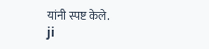यांनी स्पष्ट केले.
ji